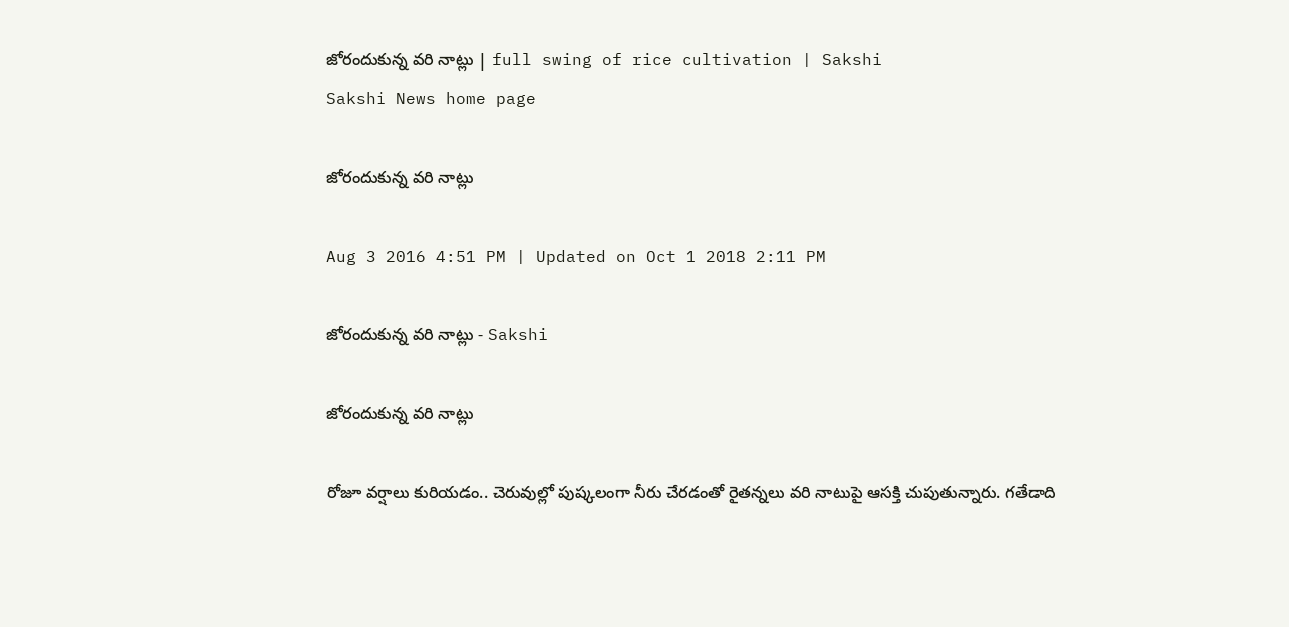జోరందుకున్న వరి నాట్లు | full swing of rice cultivation | Sakshi
Sakshi News home page

జోరందుకున్న వరి నాట్లు

Aug 3 2016 4:51 PM | Updated on Oct 1 2018 2:11 PM

జోరందుకున్న వరి నాట్లు - Sakshi

జోరందుకున్న వరి నాట్లు

రోజూ వర్షాలు కురియడం.. చెరువుల్లో పుష్కలంగా నీరు చేరడంతో రైతన్నలు వరి నాటుపై ఆసక్తి చుపుతున్నారు. గతేడాది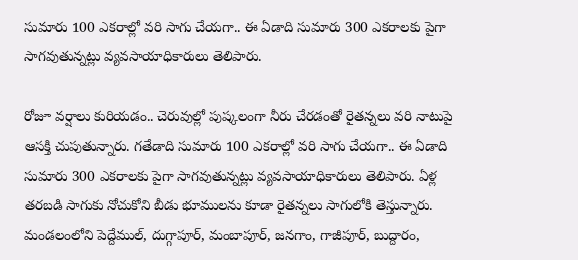సుమారు 100 ఎకరాల్లో వరి సాగు చేయగా.. ఈ ఏడాది సుమారు 300 ఎకరాలకు పైగా సాగవుతున్నట్లు వ్యవసాయాధికారులు తెలిపారు.

రోజూ వర్షాలు కురియడం.. చెరువుల్లో పుష్కలంగా నీరు చేరడంతో రైతన్నలు వరి నాటుపై ఆసక్తి చుపుతున్నారు. గతేడాది సుమారు 100 ఎకరాల్లో వరి సాగు చేయగా.. ఈ ఏడాది సుమారు 300 ఎకరాలకు పైగా సాగవుతున్నట్లు వ్యవసాయాధికారులు తెలిపారు. ఏళ్ల తరబడి సాగుకు నోచుకోని బీడు భూములను కూడా రైతన్నలు సాగులోకి తెస్తున్నారు. మండలంలోని పెద్దేముల్‌, దుగ్గాపూర్‌, మంబాపూర్‌, జనగాం, గాజీపూర్‌, బుద్దారం,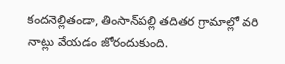కందనెల్లితండా, తింసాన్‌పల్లి తదితర గ్రామాల్లో వరి నాట్లు వేయడం జోరందుకుంది.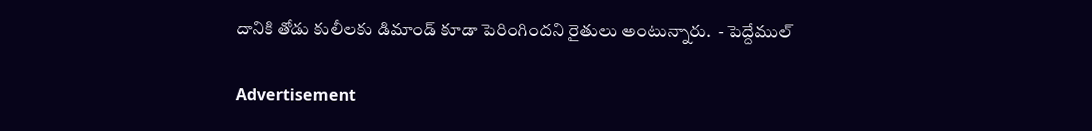దానికి తోడు కులీలకు డిమాండ్‌ కూడా పెరింగిందని రైతులు అంటున్నారు.  - పెద్దేముల్‌

Advertisement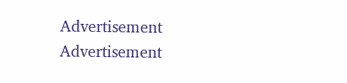Advertisement
Advertisement